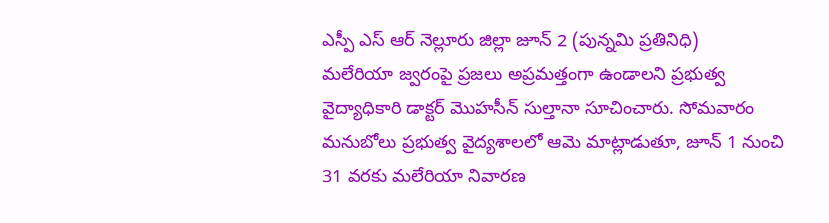ఎస్పీ ఎస్ ఆర్ నెల్లూరు జిల్లా జూన్ 2 (పున్నమి ప్రతినిధి)
మలేరియా జ్వరంపై ప్రజలు అప్రమత్తంగా ఉండాలని ప్రభుత్వ వైద్యాధికారి డాక్టర్ మొహసీన్ సుల్తానా సూచించారు. సోమవారం మనుబోలు ప్రభుత్వ వైద్యశాలలో ఆమె మాట్లాడుతూ, జూన్ 1 నుంచి 31 వరకు మలేరియా నివారణ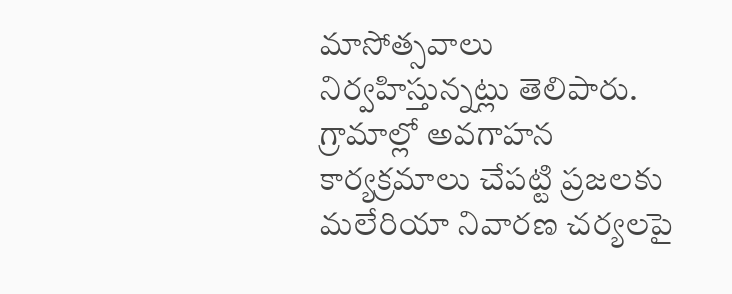మాసోత్సవాలు నిర్వహిస్తున్నట్లు తెలిపారు. గ్రామాల్లో అవగాహన కార్యక్రమాలు చేపట్టి ప్రజలకు మలేరియా నివారణ చర్యలపై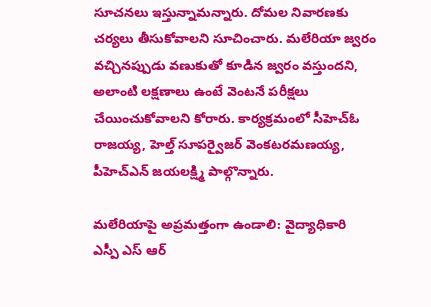సూచనలు ఇస్తున్నామన్నారు. దోమల నివారణకు చర్యలు తీసుకోవాలని సూచించారు. మలేరియా జ్వరం వచ్చినప్పుడు వణుకుతో కూడిన జ్వరం వస్తుందని, అలాంటి లక్షణాలు ఉంటే వెంటనే పరీక్షలు చేయించుకోవాలని కోరారు. కార్యక్రమంలో సీహెచ్ఓ రాజయ్య, హెల్త్ సూపర్వైజర్ వెంకటరమణయ్య, పీహెచ్ఎన్ జయలక్ష్మి పాల్గొన్నారు.

మలేరియాపై అప్రమత్తంగా ఉండాలి: వైద్యాధికారి
ఎస్పీ ఎస్ ఆర్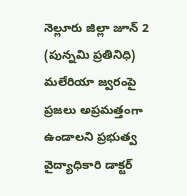నెల్లూరు జిల్లా జూన్ 2 (పున్నమి ప్రతినిధి) మలేరియా జ్వరంపై ప్రజలు అప్రమత్తంగా ఉండాలని ప్రభుత్వ వైద్యాధికారి డాక్టర్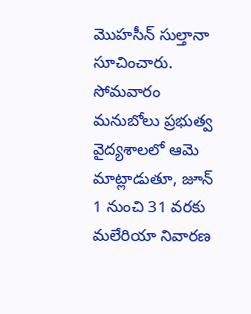మొహసీన్ సుల్తానా సూచించారు. సోమవారం మనుబోలు ప్రభుత్వ వైద్యశాలలో ఆమె మాట్లాడుతూ, జూన్ 1 నుంచి 31 వరకు మలేరియా నివారణ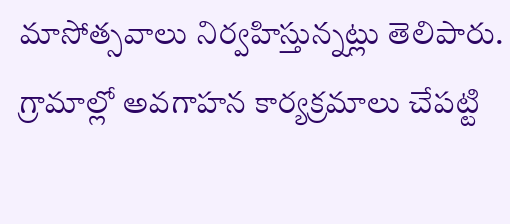మాసోత్సవాలు నిర్వహిస్తున్నట్లు తెలిపారు. గ్రామాల్లో అవగాహన కార్యక్రమాలు చేపట్టి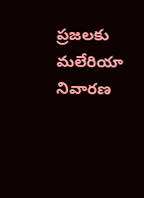ప్రజలకు మలేరియా నివారణ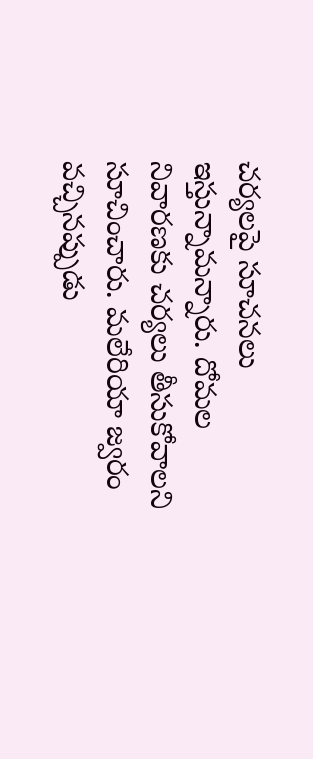చర్యలపై సూచనలు ఇస్తున్నామన్నారు. దోమల నివారణకు చర్యలు తీసుకోవాలని సూచించారు. మలేరియా జ్వరం వచ్చినప్పుడు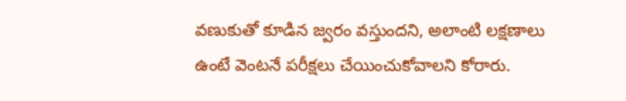వణుకుతో కూడిన జ్వరం వస్తుందని, అలాంటి లక్షణాలు ఉంటే వెంటనే పరీక్షలు చేయించుకోవాలని కోరారు.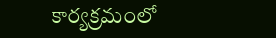కార్యక్రమంలో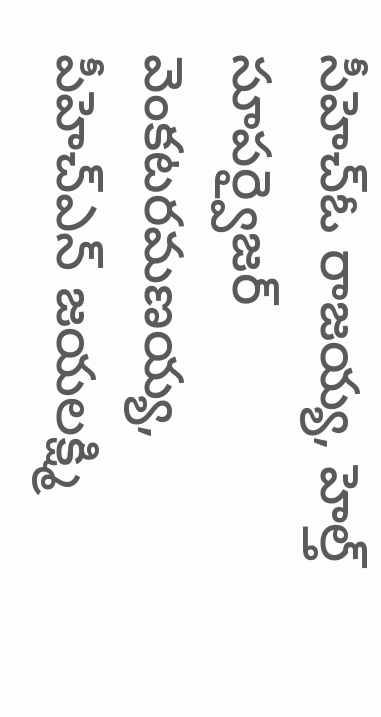సీహెచ్ఓ రాజయ్య, హెల్త్ సూపర్వైజర్ వెంకటరమణయ్య, పీహెచ్ఎన్ జయలక్ష్మి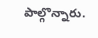పాల్గొన్నారు.